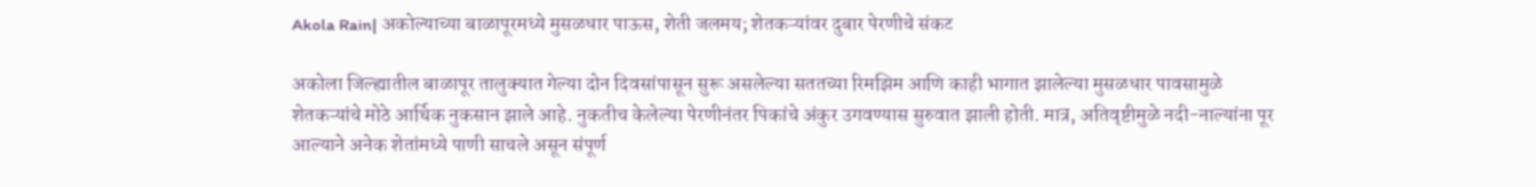Akola Rain| अकोल्याच्या बाळापूरमध्ये मुसळधार पाऊस, शेती जलमय; शेतकऱ्यांवर दुबार पेरणीचे संकट

अकोला जिल्ह्यातील बाळापूर तालुक्यात गेल्या दोन दिवसांपासून सुरू असलेल्या सततच्या रिमझिम आणि काही भागात झालेल्या मुसळधार पावसामुळे शेतकऱ्यांचे मोठे आर्थिक नुकसान झाले आहे. नुकतीच केलेल्या पेरणीनंतर पिकांचे अंकुर उगवण्यास सुरुवात झाली होती. मात्र, अतिवृष्टीमुळे नदी-नाल्यांना पूर आल्याने अनेक शेतांमध्ये पाणी साचले असून संपूर्ण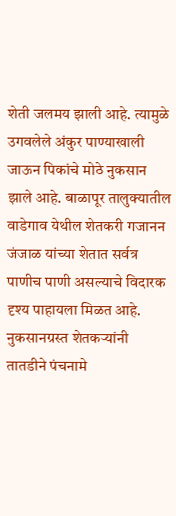शेती जलमय झाली आहे. त्यामुळे उगवलेले अंकुर पाण्याखाली जाऊन पिकांचे मोठे नुकसान झाले आहे. बाळापूर तालुक्यातील वाडेगाव येथील शेतकरी गजानन जंजाळ यांच्या शेतात सर्वत्र पाणीच पाणी असल्याचे विदारक दृश्य पाहायला मिळत आहे. नुकसानग्रस्त शेतकऱ्यांनी तातडीने पंचनामे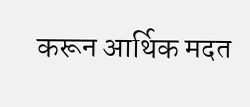करून आर्थिक मदत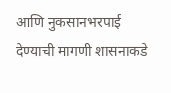आणि नुकसानभरपाई देण्याची मागणी शासनाकडे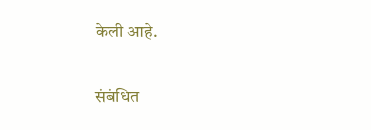केली आहे.

संबंधित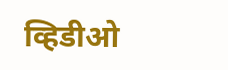व्हिडीओ